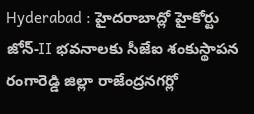Hyderabad : హైదరాబాద్లో హైకోర్టు జోన్-II భవనాలకు సీజేఐ శంకుస్థాపన
రంగారెడ్డి జిల్లా రాజేంద్రనగర్లో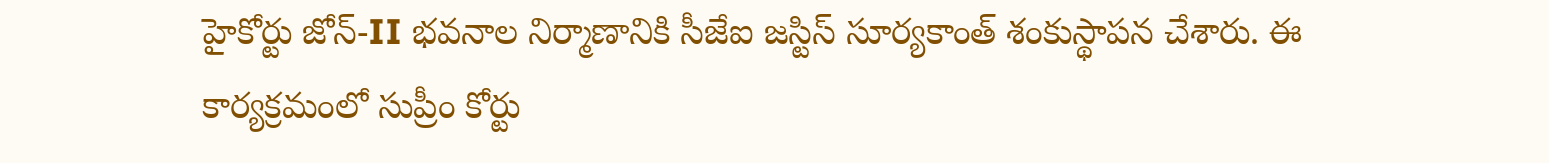హైకోర్టు జోన్-II భవనాల నిర్మాణానికి సీజేఐ జస్టిస్ సూర్యకాంత్ శంకుస్థాపన చేశారు. ఈ కార్యక్రమంలో సుప్రీం కోర్టు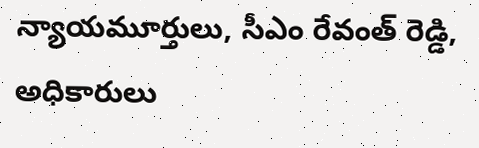న్యాయమూర్తులు, సీఎం రేవంత్ రెడ్డి, అధికారులు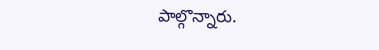పాల్గొన్నారు.